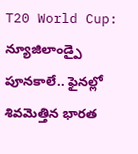T20 World Cup: న్యూజిలాండ్పై పూనకాలే.. ఫైనల్లో శివమెత్తిన భారత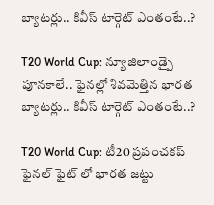బ్యాటర్లు.. కివీస్ టార్గెట్ ఎంతంటే..?

T20 World Cup: న్యూజిలాండ్పై పూనకాలే.. ఫైనల్లో శివమెత్తిన భారత బ్యాటర్లు.. కివీస్ టార్గెట్ ఎంతంటే..?

T20 World Cup: టీ20 ప్రపంచకప్ ఫైనల్ ఫైట్ లో భారత జట్టు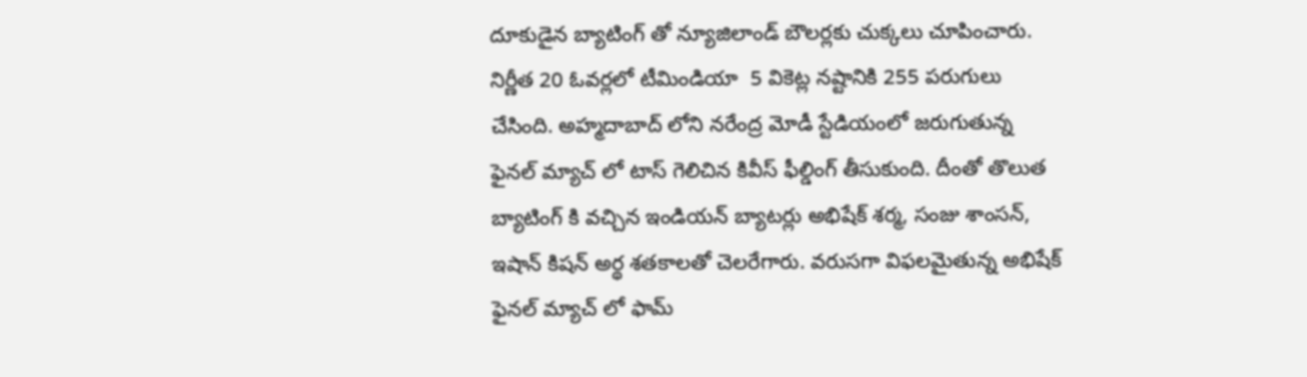దూకుడైన బ్యాటింగ్ తో న్యూజిలాండ్ బౌలర్లకు చుక్కలు చూపించారు. నిర్ణీత 20 ఓవర్లలో టీమిండియా  5 వికెట్ల నష్టానికి 255 పరుగులు చేసింది. అహ్మదాబాద్ లోని నరేంద్ర మోడీ స్టేడియంలో జరుగుతున్న ఫైనల్ మ్యాచ్ లో టాస్ గెలిచిన కివీస్ ఫీల్డింగ్ తీసుకుంది. దీంతో తొలుత బ్యాటింగ్ కి వచ్చిన ఇండియన్ బ్యాటర్లు అభిషేక్ శర్మ, సంజు శాంసన్, ఇషాన్ కిషన్ అర్థ శతకాలతో చెలరేగారు. వరుసగా విఫలమైతున్న అభిషేక్ ఫైనల్ మ్యాచ్ లో ఫామ్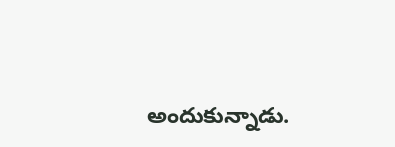అందుకున్నాడు.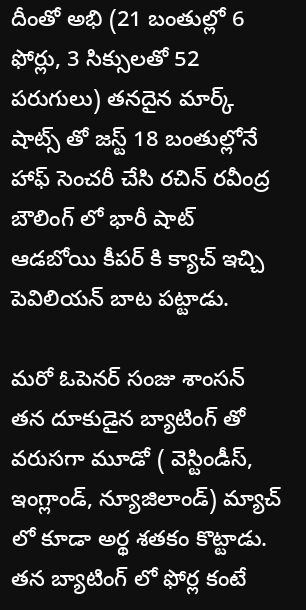దీంతో అభి (21 బంతుల్లో 6 ఫోర్లు, 3 సిక్సులతో 52 పరుగులు) తనదైన మార్క్ షాట్స్ తో జస్ట్ 18 బంతుల్లోనే హాఫ్ సెంచరీ చేసి రచిన్ రవీంద్ర బౌలింగ్ లో భారీ షాట్ ఆడబోయి కీపర్ కి క్యాచ్ ఇచ్చి పెవిలియన్ బాట పట్టాడు.

మరో ఓపెనర్ సంజు శాంసన్ తన దూకుడైన బ్యాటింగ్ తో వరుసగా మూడో ( వెస్టిండీస్, ఇంగ్లాండ్, న్యూజిలాండ్) మ్యాచ్ లో కూడా అర్థ శతకం కొట్టాడు. తన బ్యాటింగ్ లో ఫోర్ల కంటే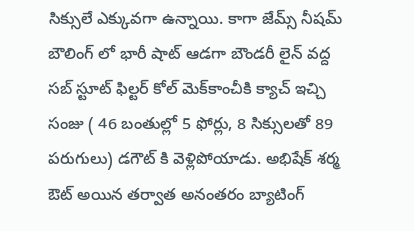సిక్సులే ఎక్కువగా ఉన్నాయి. కాగా జేమ్స్ నీషమ్ బౌలింగ్ లో భారీ షాట్ ఆడగా బౌండరీ లైన్ వద్ద సబ్ స్టూట్ ఫిల్టర్ కోల్ మెక్‌కాంచీకి క్యాచ్ ఇచ్చి సంజు ( 46 బంతుల్లో 5 ఫోర్లు, 8 సిక్సులతో 89 పరుగులు) డగౌట్ కి వెళ్లిపోయాడు. అభిషేక్ శర్మ ఔట్ అయిన తర్వాత అనంతరం బ్యాటింగ్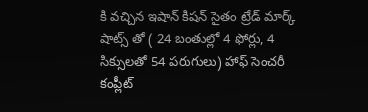కి వచ్చిన ఇషాన్ కిషన్ సైతం ట్రేడ్ మార్క్ షాట్స్ తో ( 24 బంతుల్లో 4 ఫోర్లు, 4 సిక్సులతో 54 పరుగులు) హాఫ్ సెంచరీ కంప్లీట్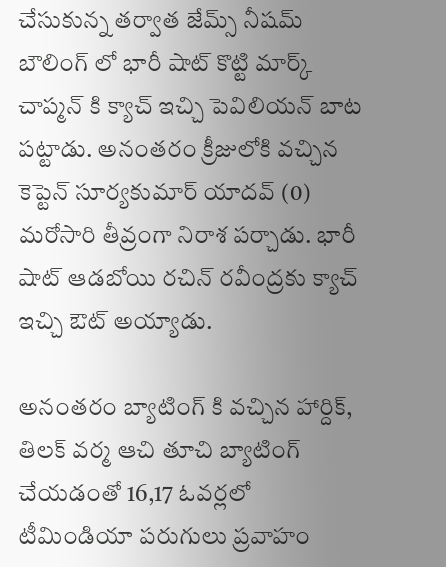చేసుకున్న తర్వాత జేమ్స్ నీషమ్ బౌలింగ్ లో భారీ షాట్ కొట్టి మార్క్ చాప్మన్ కి క్యాచ్ ఇచ్చి పెవిలియన్ బాట పట్టాడు. అనంతరం క్రీజులోకి వచ్చిన కెప్టెన్ సూర్యకుమార్ యాదవ్ (0) మరోసారి తీవ్రంగా నిరాశ పర్చాడు. భారీ షాట్ ఆడబోయి రచిన్ రవీంద్రకు క్యాచ్ ఇచ్చి ఔట్ అయ్యాడు.

అనంతరం బ్యాటింగ్ కి వచ్చిన హార్దిక్, తిలక్ వర్మ ఆచి తూచి బ్యాటింగ్ చేయడంతో 16,17 ఓవర్లలో టీమిండియా పరుగులు ప్రవాహం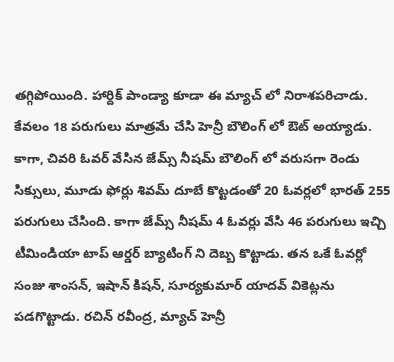తగ్గిపోయింది. హార్దిక్ పాండ్యా కూడా ఈ మ్యాచ్ లో నిరాశపరిచాడు. కేవలం 18 పరుగులు మాత్రమే చేసి హెన్రీ బౌలింగ్ లో ఔట్ అయ్యాడు. కాగా, చివరి ఓవర్ వేసిన జేమ్స్ నీషమ్ బౌలింగ్ లో వరుసగా రెండు సిక్సులు, మూడు ఫోర్లు శివమ్ దూబే కొట్టడంతో 20 ఓవర్లలో భారత్ 255 పరుగులు చేసింది. కాగా జేమ్స్ నీషమ్ 4 ఓవర్లు వేసి 46 పరుగులు ఇచ్చి టీమిండియా టాప్ ఆర్డర్ బ్యాటింగ్ ని దెబ్బ కొట్టాడు. తన ఒకే ఓవర్లో సంజు శాంసన్, ఇషాన్ కిషన్, సూర్యకుమార్ యాదవ్ వికెట్లను పడగొట్టాడు. రచిన్ రవీంద్ర, మ్యాచ్ హెన్రీ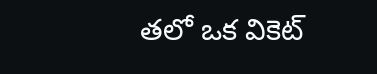తలో ఒక వికెట్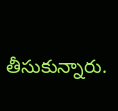తీసుకున్నారు.